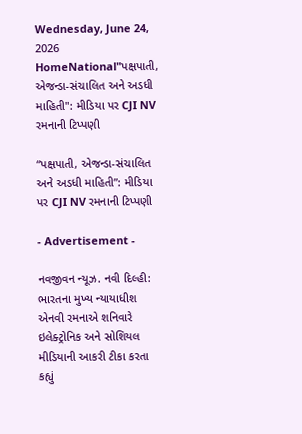Wednesday, June 24, 2026
HomeNational"પક્ષપાતી, એજન્ડા-સંચાલિત અને અડધી માહિતી": મીડિયા પર CJI NV રમનાની ટિપ્પણી

“પક્ષપાતી, એજન્ડા-સંચાલિત અને અડધી માહિતી”: મીડિયા પર CJI NV રમનાની ટિપ્પણી

- Advertisement -

નવજીવન ન્યૂઝ. નવી દિલ્હી: ભારતના મુખ્ય ન્યાયાધીશ એનવી રમનાએ શનિવારે ઇલેક્ટ્રોનિક અને સોશિયલ મીડિયાની આકરી ટીકા કરતા કહ્યું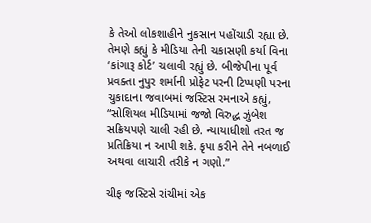કે તેઓ લોકશાહીને નુકસાન પહોંચાડી રહ્યા છે. તેમણે કહ્યું કે મીડિયા તેની ચકાસણી કર્યા વિના ‘કાંગારૂ કોર્ટ’ ચલાવી રહ્યું છે. બીજેપીના પૂર્વ પ્રવક્તા નુપુર શર્માની પ્રોફેટ પરની ટિપ્પણી પરના ચુકાદાના જવાબમાં જસ્ટિસ રમનાએ કહ્યું, “સોશિયલ મીડિયામાં જજો વિરુદ્ધ ઝુંબેશ સક્રિયપણે ચાલી રહી છે. ન્યાયાધીશો તરત જ પ્રતિક્રિયા ન આપી શકે. કૃપા કરીને તેને નબળાઈ અથવા લાચારી તરીકે ન ગણો.”

ચીફ જસ્ટિસે રાંચીમાં એક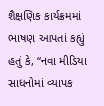શૈક્ષણિક કાર્યક્રમમાં ભાષણ આપતાં કહ્યું હતું કે, “નવા મીડિયા સાધનોમાં વ્યાપક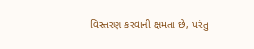વિસ્તરણ કરવાની ક્ષમતા છે, પરંતુ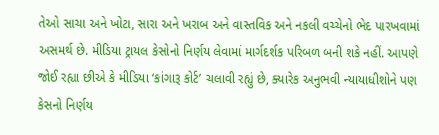તેઓ સાચા અને ખોટા, સારા અને ખરાબ અને વાસ્તવિક અને નકલી વચ્ચેનો ભેદ પારખવામાં અસમર્થ છે. મીડિયા ટ્રાયલ કેસોનો નિર્ણય લેવામાં માર્ગદર્શક પરિબળ બની શકે નહીં. આપણે જોઈ રહ્યા છીએ કે મીડિયા ‘કાંગારૂ કોર્ટ’ ચલાવી રહ્યું છે, ક્યારેક અનુભવી ન્યાયાધીશોને પણ કેસનો નિર્ણય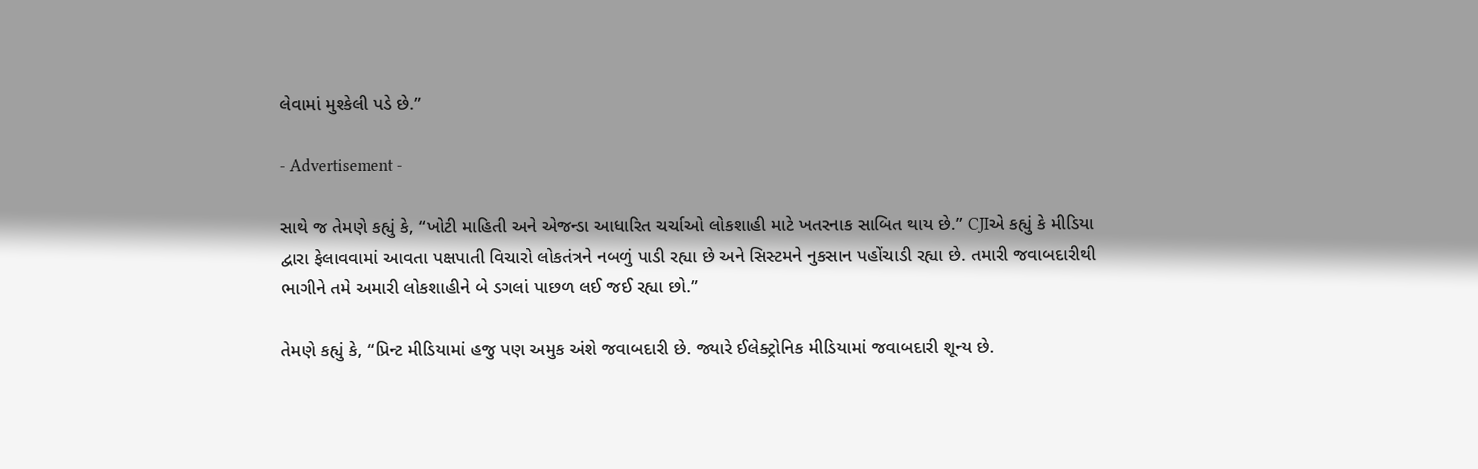લેવામાં મુશ્કેલી પડે છે.”

- Advertisement -

સાથે જ તેમણે કહ્યું કે, “ખોટી માહિતી અને એજન્ડા આધારિત ચર્ચાઓ લોકશાહી માટે ખતરનાક સાબિત થાય છે.” CJIએ કહ્યું કે મીડિયા દ્વારા ફેલાવવામાં આવતા પક્ષપાતી વિચારો લોકતંત્રને નબળું પાડી રહ્યા છે અને સિસ્ટમને નુકસાન પહોંચાડી રહ્યા છે. તમારી જવાબદારીથી ભાગીને તમે અમારી લોકશાહીને બે ડગલાં પાછળ લઈ જઈ રહ્યા છો.”

તેમણે કહ્યું કે, “પ્રિન્ટ મીડિયામાં હજુ પણ અમુક અંશે જવાબદારી છે. જ્યારે ઈલેક્ટ્રોનિક મીડિયામાં જવાબદારી શૂન્ય છે.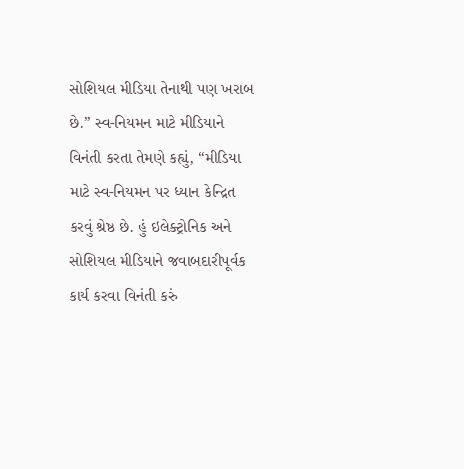સોશિયલ મીડિયા તેનાથી પણ ખરાબ છે.” સ્વ-નિયમન માટે મીડિયાને વિનંતી કરતા તેમણે કહ્યું, “મીડિયા માટે સ્વ-નિયમન પર ધ્યાન કેન્દ્રિત કરવું શ્રેષ્ઠ છે. હું ઇલેક્ટ્રોનિક અને સોશિયલ મીડિયાને જવાબદારીપૂર્વક કાર્ય કરવા વિનંતી કરું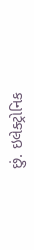છું. ઇલેક્ટ્રોનિક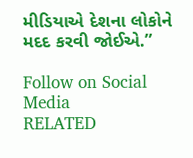મીડિયાએ દેશના લોકોને મદદ કરવી જોઈએ.”

Follow on Social Media
RELATED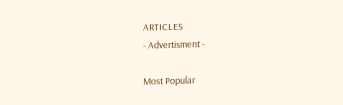ARTICLES
- Advertisment -

Most Popular